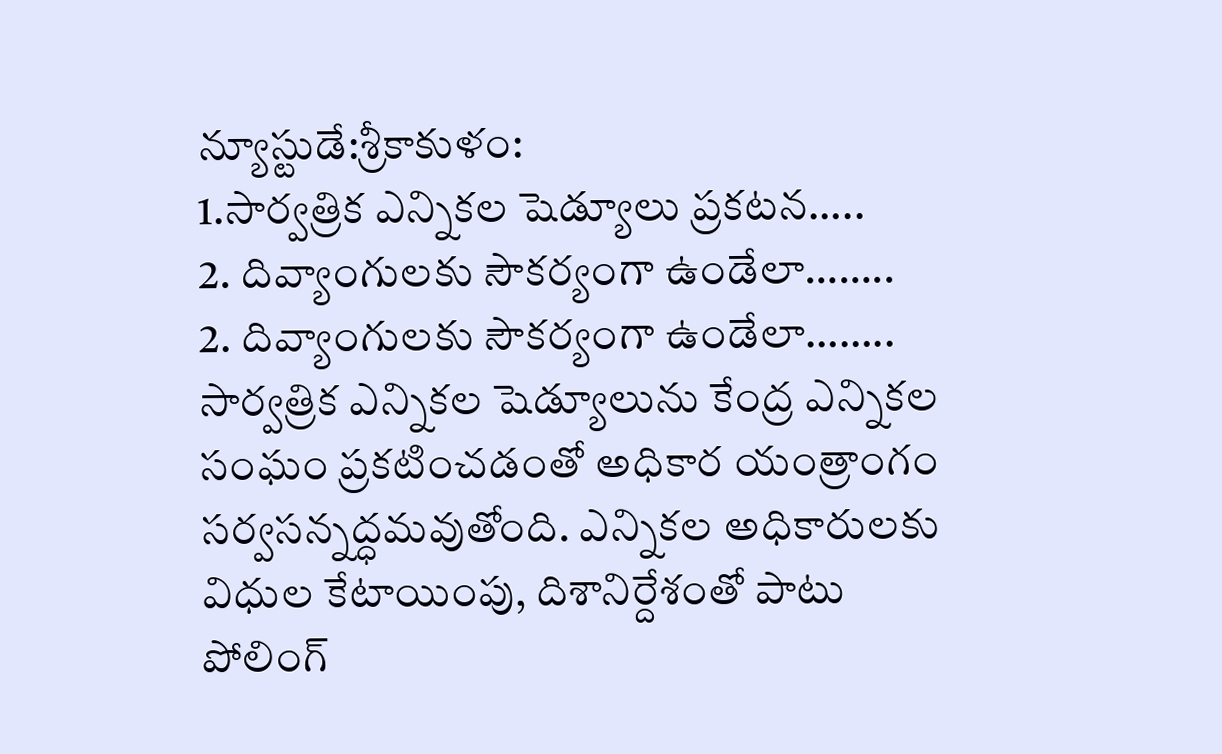న్యూస్టుడే:శ్రీకాకుళం:
1.సార్వత్రిక ఎన్నికల షెడ్యూలు ప్రకటన…..
2. దివ్యాంగులకు సౌకర్యంగా ఉండేలా……..
2. దివ్యాంగులకు సౌకర్యంగా ఉండేలా……..
సార్వత్రిక ఎన్నికల షెడ్యూలును కేంద్ర ఎన్నికల సంఘం ప్రకటించడంతో అధికార యంత్రాంగం సర్వసన్నద్ధమవుతోంది. ఎన్నికల అధికారులకు విధుల కేటాయింపు, దిశానిర్దేశంతో పాటు పోలింగ్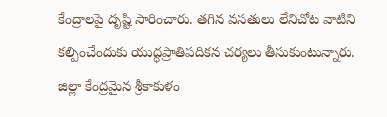కేంద్రాలపై దృష్టి సారించారు. తగిన వసతులు లేనిచోట వాటిని కల్పించేందుకు యుద్ధప్రాతిపదికన చర్యలు తీసుకుంటున్నారు. జిల్లా కేంద్రమైన శ్రీకాకుళం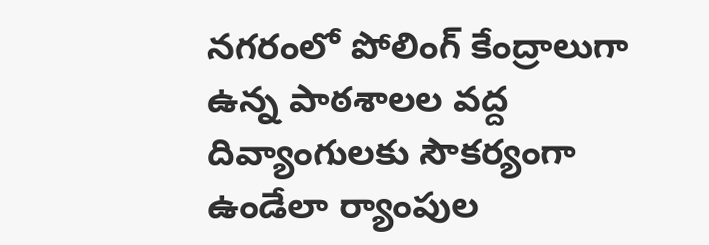నగరంలో పోలింగ్ కేంద్రాలుగా ఉన్న పాఠశాలల వద్ద దివ్యాంగులకు సౌకర్యంగా ఉండేలా ర్యాంపుల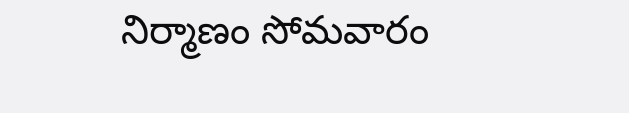నిర్మాణం సోమవారం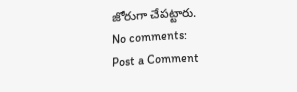జోరుగా చేపట్టారు.
No comments:
Post a Comment